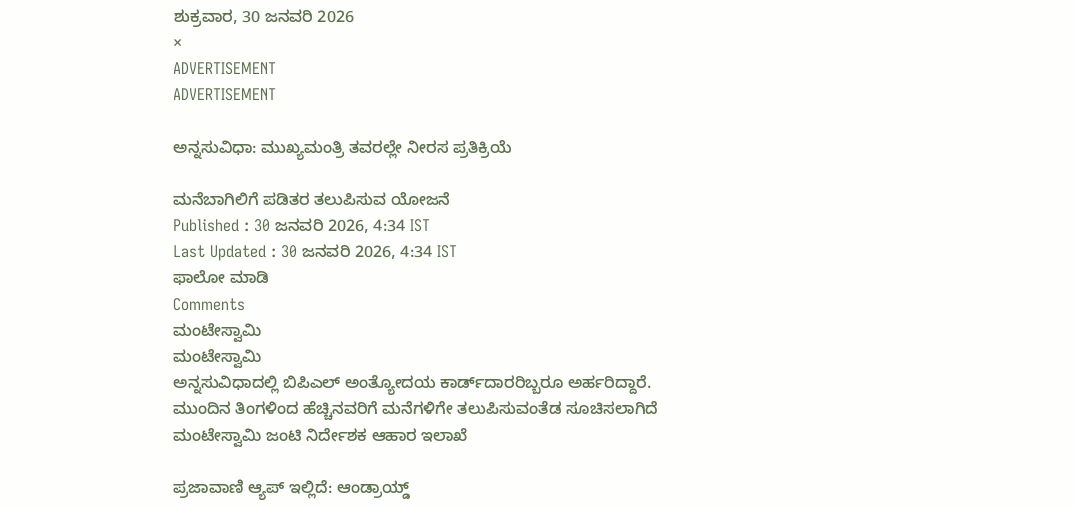ಶುಕ್ರವಾರ, 30 ಜನವರಿ 2026
×
ADVERTISEMENT
ADVERTISEMENT

ಅನ್ನಸುವಿಧಾ: ಮುಖ್ಯಮಂತ್ರಿ ತವರಲ್ಲೇ ನೀರಸ ಪ್ರತಿಕ್ರಿಯೆ

ಮನೆಬಾಗಿಲಿಗೆ ಪಡಿತರ ತಲುಪಿಸುವ ಯೋಜನೆ
Published : 30 ಜನವರಿ 2026, 4:34 IST
Last Updated : 30 ಜನವರಿ 2026, 4:34 IST
ಫಾಲೋ ಮಾಡಿ
Comments
ಮಂಟೇಸ್ವಾಮಿ
ಮಂಟೇಸ್ವಾಮಿ
ಅನ್ನಸುವಿಧಾದಲ್ಲಿ ಬಿಪಿಎಲ್‌ ಅಂತ್ಯೋದಯ ಕಾರ್ಡ್‌ದಾರರಿಬ್ಬರೂ ಅರ್ಹರಿದ್ದಾರೆ. ಮುಂದಿನ ತಿಂಗಳಿಂದ ಹೆಚ್ಚಿನವರಿಗೆ ಮನೆಗಳಿಗೇ ತಲುಪಿಸುವಂತೆಡ ಸೂಚಿಸಲಾಗಿದೆ
ಮಂಟೇಸ್ವಾಮಿ ಜಂಟಿ ನಿರ್ದೇಶಕ ಆಹಾರ ಇಲಾಖೆ

ಪ್ರಜಾವಾಣಿ ಆ್ಯಪ್ ಇಲ್ಲಿದೆ: ಆಂಡ್ರಾಯ್ಡ್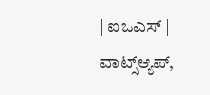| ಐಒಎಸ್ | ವಾಟ್ಸ್ಆ್ಯಪ್,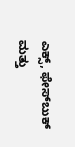ಎಕ್ಸ್, ಫೇಸ್‌ಬುಕ್ ಮತ್ತು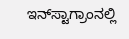ಇನ್‌ಸ್ಟಾಗ್ರಾಂನಲ್ಲಿ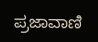ಪ್ರಜಾವಾಣಿ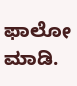ಫಾಲೋ ಮಾಡಿ.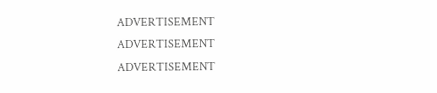ADVERTISEMENT
ADVERTISEMENT
ADVERTISEMENT